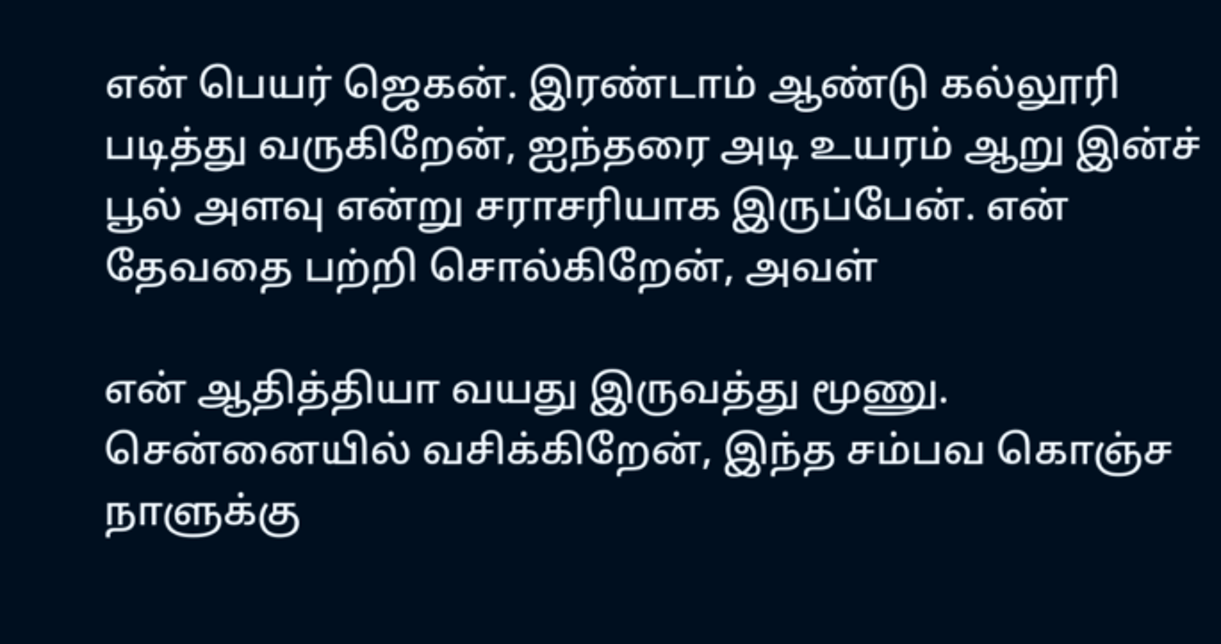என் பெயர் ஜெகன். இரண்டாம் ஆண்டு கல்லூரி படித்து வருகிறேன், ஐந்தரை அடி உயரம் ஆறு இன்ச் பூல் அளவு என்று சராசரியாக இருப்பேன். என் தேவதை பற்றி சொல்கிறேன், அவள்

என் ஆதித்தியா வயது இருவத்து மூணு. சென்னையில் வசிக்கிறேன், இந்த சம்பவ கொஞ்ச நாளுக்கு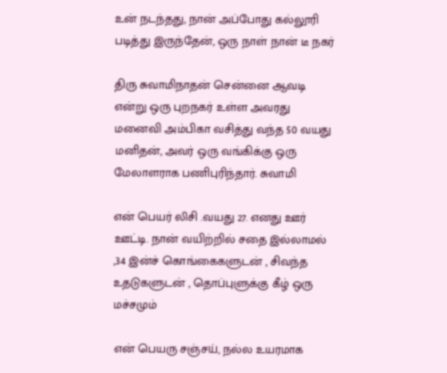உன் நடந்தது, நான் அப்போது கல்லூரி படித்து இருந்தேன், ஒரு நாள் நான் டீ நகர்

திரு சுவாமிநாதன் சென்னை ஆவடி என்று ஒரு புறநகர் உள்ள அவரது மனைவி அம்பிகா வசித்து வந்த 50 வயது மனிதன், அவர் ஒரு வங்கிக்கு ஒரு மேலாளராக பணிபுரிந்தார். சுவாமி

என் பெயர் லிசி .வயது 27. எனது ஊர் ஊட்டி. நான் வயிற்றில் சதை இல்லாமல் ,34 இன்ச் கொங்கைகளுடன் , சிவந்த உதடுகளுடன் , தொப்புளுக்கு கீழ் ஒரு மச்சமும்

என் பெயரு சஞ்சய், நல்ல உயரமாக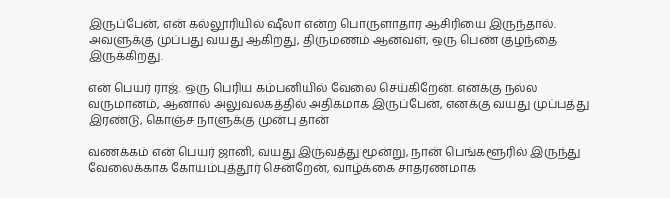இருப்பேன், என் கல்லூரியில் ஷீலா என்ற பொருளாதார ஆசிரியை இருந்தால். அவளுக்கு முப்பது வயது ஆகிறது, திருமணம் ஆனவள், ஒரு பெண் குழந்தை இருக்கிறது.

என் பெயர் ராஜ். ஒரு பெரிய கம்பனியில் வேலை செய்கிறேன். எனக்கு நல்ல வருமானம், ஆனால் அலுவலகத்தில் அதிகமாக இருப்பேன், எனக்கு வயது முப்பத்து இரண்டு, கொஞ்ச நாளுக்கு முன்பு தான்

வணக்கம் என் பெயர் ஜானி, வயது இருவத்து மூன்று, நான் பெங்களூரில் இருந்து வேலைக்காக கோயம்புத்தூர் சென்றேன், வாழ்க்கை சாதரணமாக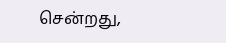சென்றது,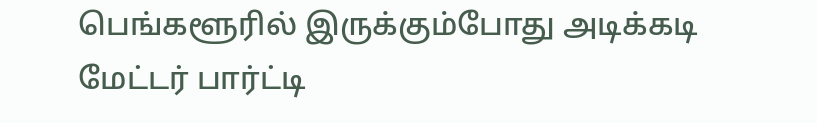பெங்களூரில் இருக்கும்போது அடிக்கடி மேட்டர் பார்ட்டி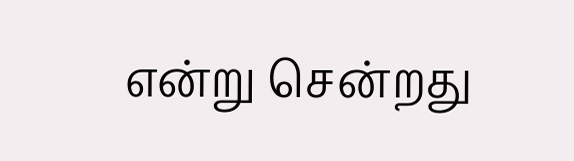என்று சென்றது